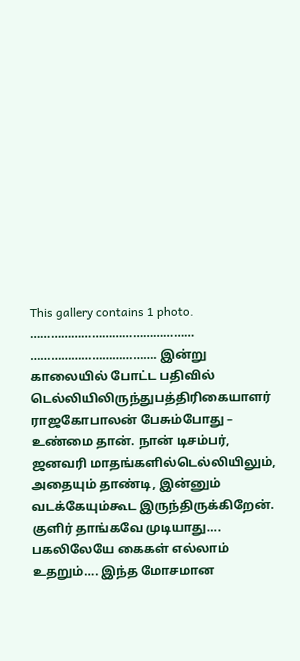This gallery contains 1 photo.
………………………………………… ………………………………. இன்று காலையில் போட்ட பதிவில் டெல்லியிலிருந்துபத்திரிகையாளர் ராஜகோபாலன் பேசும்போது – உண்மை தான். நான் டிசம்பர், ஜனவரி மாதங்களில்டெல்லியிலும், அதையும் தாண்டி, இன்னும் வடக்கேயும்கூட இருந்திருக்கிறேன். குளிர் தாங்கவே முடியாது…. பகலிலேயே கைகள் எல்லாம் உதறும்…. இந்த மோசமான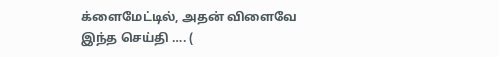க்ளைமேட்டில், அதன் விளைவே இந்த செய்தி …. (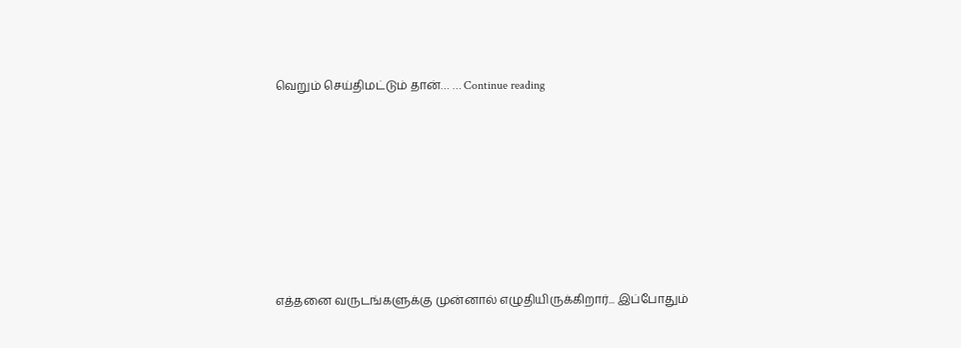வெறும் செய்திமட்டும் தான்… … Continue reading










எத்தனை வருடங்களுக்கு முன்னால் எழுதியிருக்கிறார்... இப்போதும்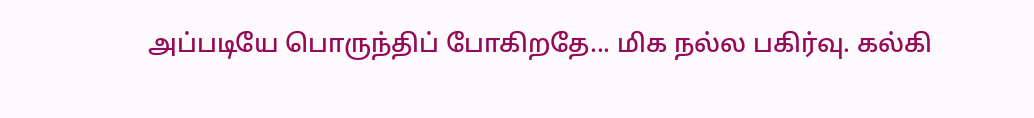அப்படியே பொருந்திப் போகிறதே... மிக நல்ல பகிர்வு. கல்கி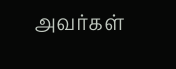அவர்கள்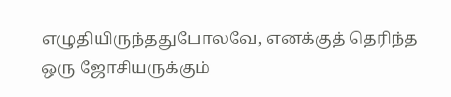எழுதியிருந்ததுபோலவே, எனக்குத் தெரிந்த ஒரு ஜோசியருக்கும்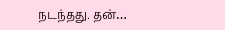நடந்தது. தன்…